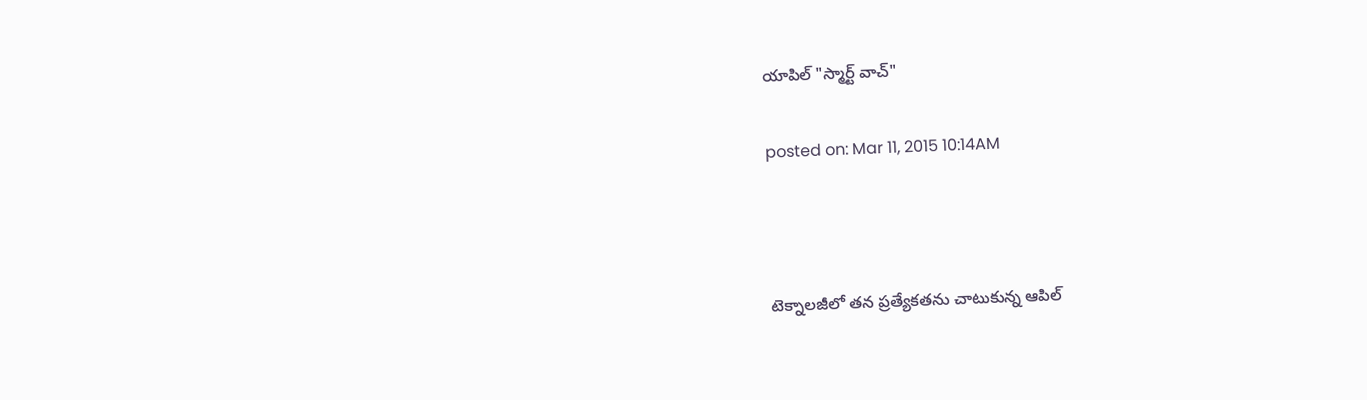యాపిల్ "స్మార్ట్ వాచ్"

posted on: Mar 11, 2015 10:14AM



టెక్నాలజీలో తన ప్రత్యేకతను చాటుకున్న ఆపిల్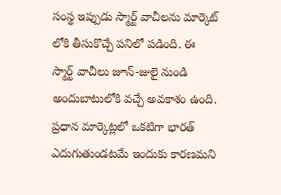సంస్థ ఇప్పుడు స్మార్ట్ వాచీలను మార్కెట్ లోకి తీసుకొచ్చే పనిలో పడింది. ఈ స్మార్ట్ వాచీలు జూన్-జులై నుండి అందుబాటులోకి వచ్చే అవకాశం ఉంది. ప్రధాన మార్కెట్లలో ఒకటిగా భారత్ ఎదుగుతుండటమే ఇందుకు కారణమని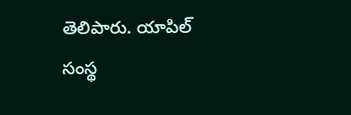తెలిపారు. యాపిల్ సంస్థ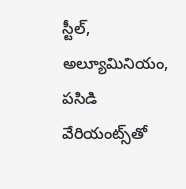స్టీల్, అల్యూమినియం, పసిడి వేరియంట్స్‌తో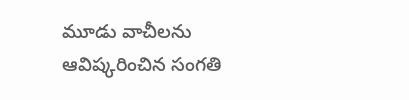మూడు వాచీలను ఆవిష్కరించిన సంగతి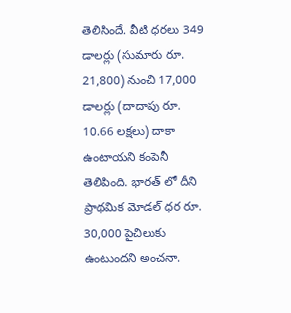తెలిసిందే. వీటి ధరలు 349 డాలర్లు (సుమారు రూ. 21,800) నుంచి 17,000 డాలర్లు (దాదాపు రూ. 10.66 లక్షలు) దాకా ఉంటాయని కంపెనీ తెలిపింది. భారత్ లో దీని ప్రాథమిక మోడల్ ధర రూ. 30,000 పైచిలుకు ఉంటుందని అంచనా.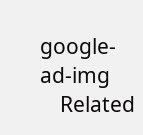google-ad-img
    Related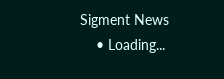Sigment News
    • Loading...